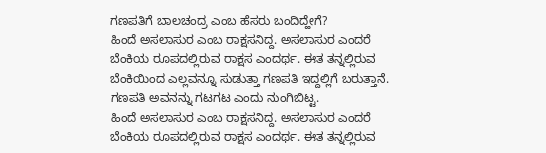ಗಣಪತಿಗೆ ಬಾಲಚಂದ್ರ ಎಂಬ ಹೆಸರು ಬಂದಿದ್ಹೇಗೆ?
ಹಿಂದೆ ಅಸಲಾಸುರ ಎಂಬ ರಾಕ್ಷಸನಿದ್ದ. ಅಸಲಾಸುರ ಎಂದರೆ ಬೆಂಕಿಯ ರೂಪದಲ್ಲಿರುವ ರಾಕ್ಷಸ ಎಂದರ್ಥ. ಈತ ತನ್ನಲ್ಲಿರುವ ಬೆಂಕಿಯಿಂದ ಎಲ್ಲವನ್ನೂ ಸುಡುತ್ತಾ ಗಣಪತಿ ಇದ್ದಲ್ಲಿಗೆ ಬರುತ್ತಾನೆ. ಗಣಪತಿ ಅವನನ್ನು ಗಟಗಟ ಎಂದು ನುಂಗಿಬಿಟ್ಟ.
ಹಿಂದೆ ಅಸಲಾಸುರ ಎಂಬ ರಾಕ್ಷಸನಿದ್ದ. ಅಸಲಾಸುರ ಎಂದರೆ ಬೆಂಕಿಯ ರೂಪದಲ್ಲಿರುವ ರಾಕ್ಷಸ ಎಂದರ್ಥ. ಈತ ತನ್ನಲ್ಲಿರುವ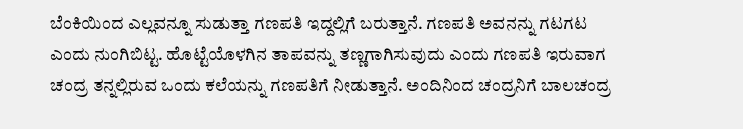ಬೆಂಕಿಯಿಂದ ಎಲ್ಲವನ್ನೂ ಸುಡುತ್ತಾ ಗಣಪತಿ ಇದ್ದಲ್ಲಿಗೆ ಬರುತ್ತಾನೆ. ಗಣಪತಿ ಅವನನ್ನು ಗಟಗಟ ಎಂದು ನುಂಗಿಬಿಟ್ಟ. ಹೊಟ್ಟೆಯೊಳಗಿನ ತಾಪವನ್ನು ತಣ್ಣಗಾಗಿಸುವುದು ಎಂದು ಗಣಪತಿ ಇರುವಾಗ ಚಂದ್ರ ತನ್ನಲ್ಲಿರುವ ಒಂದು ಕಲೆಯನ್ನು ಗಣಪತಿಗೆ ನೀಡುತ್ತಾನೆ. ಅಂದಿನಿಂದ ಚಂದ್ರನಿಗೆ ಬಾಲಚಂದ್ರ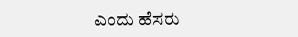ಎಂದು ಹೆಸರು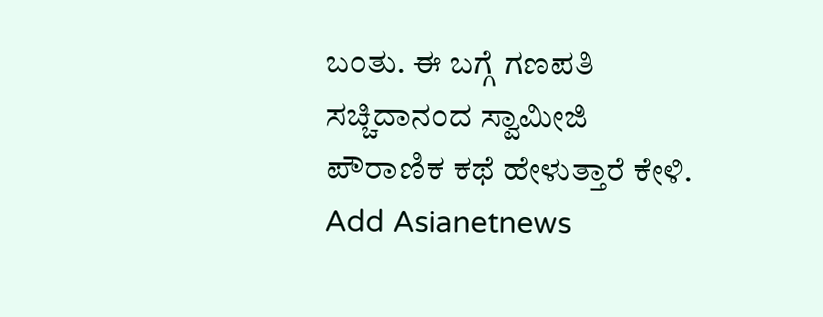ಬಂತು. ಈ ಬಗ್ಗೆ ಗಣಪತಿ ಸಚ್ಚಿದಾನಂದ ಸ್ವಾಮೀಜಿ ಪೌರಾಣಿಕ ಕಥೆ ಹೇಳುತ್ತಾರೆ ಕೇಳಿ.
Add Asianetnews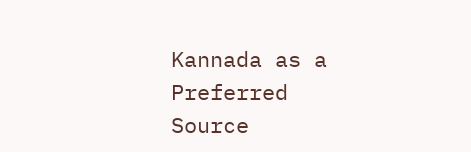Kannada as a Preferred Source